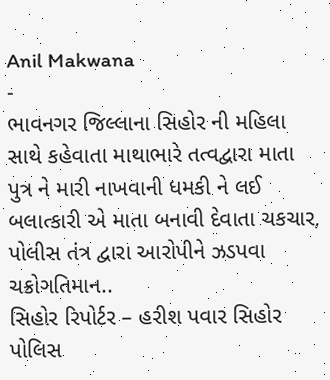Anil Makwana
-
ભાવનગર જિલ્લાના સિહોર ની મહિલા સાથે કહેવાતા માથાભારે તત્વદ્વારા માતા પુત્ર ને મારી નાખવાની ધમકી ને લઈ બલાત્કારી એ માતા બનાવી દેવાતા ચકચાર, પોલીસ તંત્ર દ્વારા આરોપીને ઝડપવા ચક્રોગતિમાન..
સિહોર રિપોર્ટર – હરીશ પવાર સિહોર પોલિસ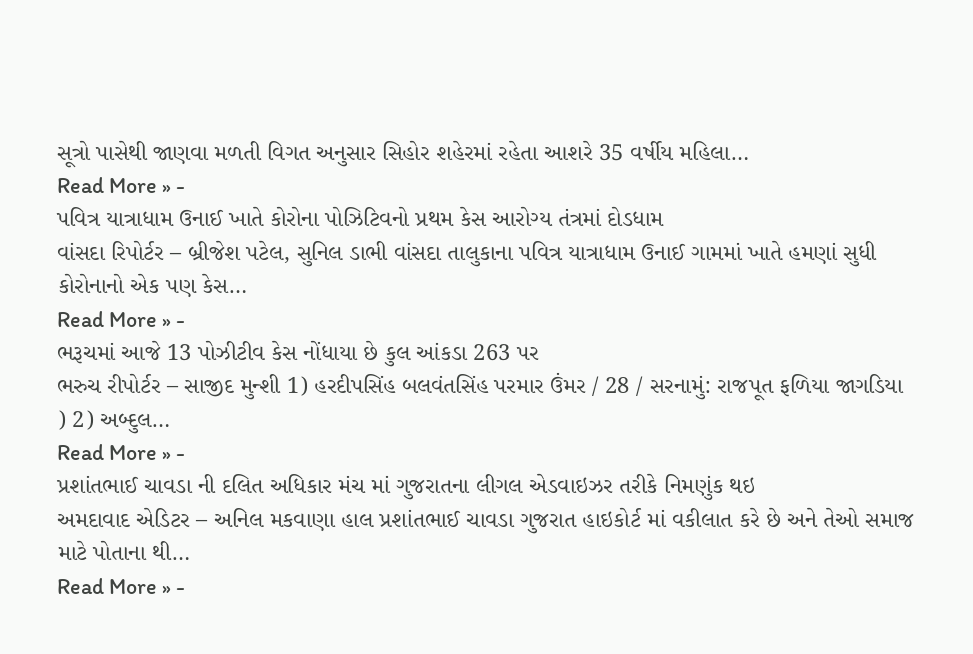સૂત્રો પાસેથી જાણવા મળતી વિગત અનુસાર સિહોર શહેરમાં રહેતા આશરે 35 વર્ષીય મહિલા…
Read More » -
પવિત્ર યાત્રાધામ ઉનાઈ ખાતે કોરોના પોઝિટિવનો પ્રથમ કેસ આરોગ્ય તંત્રમાં દોડધામ
વાંસદા રિપોર્ટર – બ્રીજેશ પટેલ, સુનિલ ડાભી વાંસદા તાલુકાના પવિત્ર યાત્રાધામ ઉનાઈ ગામમાં ખાતે હમણાં સુધી કોરોનાનો એક પણ કેસ…
Read More » -
ભરૂચમાં આજે 13 પોઝીટીવ કેસ નોંધાયા છે કુલ આંકડા 263 પર
ભરુચ રીપોર્ટર – સાજીદ મુન્શી 1) હરદીપસિંહ બલવંતસિંહ પરમાર ઉંમર / 28 / સરનામું: રાજપૂત ફળિયા જાગડિયા ) 2) અબ્દુલ…
Read More » -
પ્રશાંતભાઈ ચાવડા ની દલિત અધિકાર મંચ માં ગુજરાતના લીગલ એડવાઇઝર તરીકે નિમણુંક થઇ
અમદાવાદ એડિટર – અનિલ મકવાણા હાલ પ્રશાંતભાઈ ચાવડા ગુજરાત હાઇકોર્ટ માં વકીલાત કરે છે અને તેઓ સમાજ માટે પોતાના થી…
Read More » -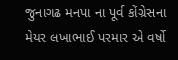જુનાગઢ મનપા ના પૂર્વ કોંગ્રેસના મેયર લખાભાઈ પરમાર એ વર્ષો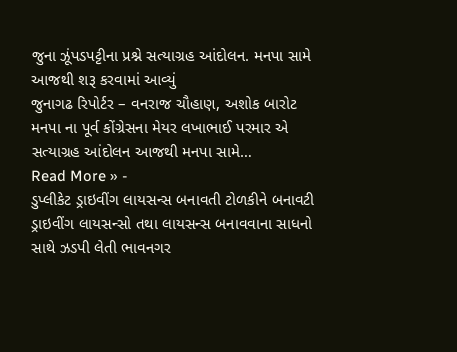જુના ઝૂંપડપટ્ટીના પ્રશ્ને સત્યાગ્રહ આંદોલન. મનપા સામે આજથી શરૂ કરવામાં આવ્યું
જુનાગઢ રિપોર્ટર – વનરાજ ચૌહાણ, અશોક બારોટ મનપા ના પૂર્વ કોંગ્રેસના મેયર લખાભાઈ પરમાર એ સત્યાગ્રહ આંદોલન આજથી મનપા સામે…
Read More » -
ડુપ્લીકેટ ડ્રાઇવીંગ લાયસન્સ બનાવતી ટોળકીને બનાવટી ડ્રાઇવીંગ લાયસન્સો તથા લાયસન્સ બનાવવાના સાધનો સાથે ઝડપી લેતી ભાવનગર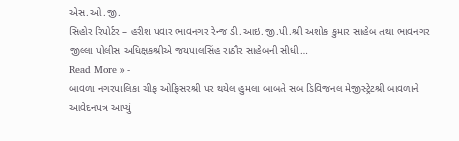એસ.ઓ.જી.
સિહોર રિપોર્ટર – હરીશ પવાર ભાવનગર રેન્જ ડી.આઇ.જી.પી.શ્રી અશોક કુમાર સાહેબ તથા ભાવનગર જીલ્લા પોલીસ અધિક્ષકશ્રીએ જયપાલસિંહ રાઠૌર સાહેબની સીધી…
Read More » -
બાવળા નગરપાલિકા ચીફ ઓફિસરશ્રી પર થયેલ હુમલા બાબતે સબ ડિવિજનલ મેજીસ્ટ્રેટશ્રી બાવળાને આવેદનપત્ર આપ્યું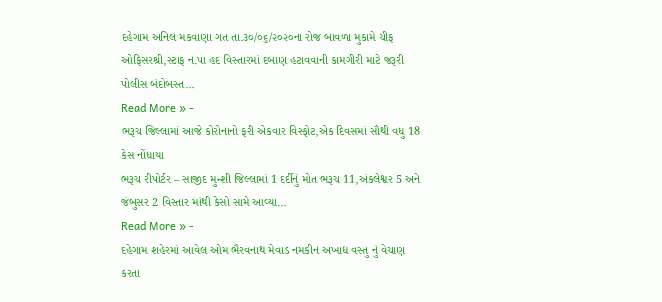દહેગામ અનિલ મકવાણા ગત તા.૩૦/૦૬/૨૦૨૦ના રોજ બાવળા મુકામે ચીફ ઓફિસરશ્રી,સ્ટાફ ન.પા હદ વિસ્તારમાં દબાણ હટાવવાની કામગીરી માટે જરૂરી પોલીસ બંદોબસ્ત…
Read More » -
ભરૂચ જિલ્લામાં આજે કોરોનાનો ફરી એકવાર વિસ્ફોટ,એક દિવસમાં સૌથી વધુ 18 કેસ નોંધાયા
ભરૂચ રીપોર્ટર – સાજીદ મુન્શી જિલ્લામાં 1 દર્દીનું મોત ભરૂચ 11,અંકલેશ્વર 5 અને જંબુસર 2 વિસ્તાર માંથી કેસો સામે આવ્યા…
Read More » -
દહેગામ શહેરમાં આવેલ ઓમ ભૈરવનાથ મેવાડ નમકીન અખાદ્ય વસ્તુ નું વેચાણ કરતા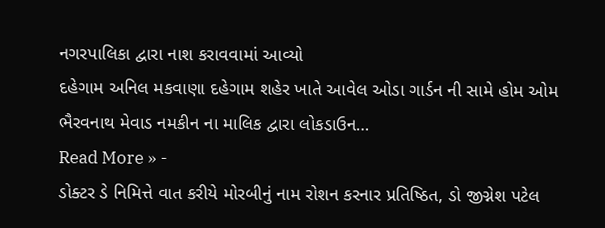નગરપાલિકા દ્વારા નાશ કરાવવામાં આવ્યો
દહેગામ અનિલ મકવાણા દહેગામ શહેર ખાતે આવેલ ઓડા ગાર્ડન ની સામે હોમ ઓમ ભૈરવનાથ મેવાડ નમકીન ના માલિક દ્વારા લોકડાઉન…
Read More » -
ડોક્ટર ડે નિમિત્તે વાત કરીયે મોરબીનું નામ રોશન કરનાર પ્રતિષ્ઠિત, ડો જીગ્નેશ પટેલ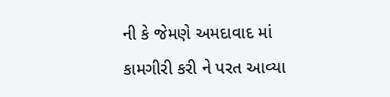ની કે જેમણે અમદાવાદ માં કામગીરી કરી ને પરત આવ્યા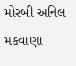મોરબી અનિલ મકવાણા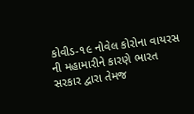કોવીડ-૧૯ નોવેલ કોરોના વાયરસ ની મહામારીને કારણે ભારત સરકાર દ્વારા તેમજ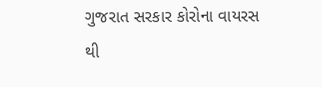ગુજરાત સરકાર કોરોના વાયરસ થી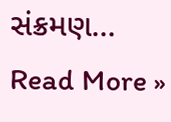સંક્રમણ…
Read More »